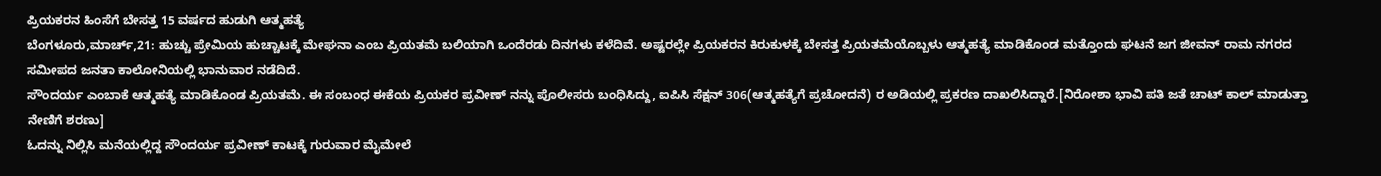ಪ್ರಿಯಕರನ ಹಿಂಸೆಗೆ ಬೇಸತ್ತ 15 ವರ್ಷದ ಹುಡುಗಿ ಆತ್ಮಹತ್ಯೆ
ಬೆಂಗಳೂರು,ಮಾರ್ಚ್,21: ಹುಚ್ಚು ಪ್ರೇಮಿಯ ಹುಚ್ಚಾಟಕ್ಕೆ ಮೇಘನಾ ಎಂಬ ಪ್ರಿಯತಮೆ ಬಲಿಯಾಗಿ ಒಂದೆರಡು ದಿನಗಳು ಕಳೆದಿವೆ. ಅಷ್ಟರಲ್ಲೇ ಪ್ರಿಯಕರನ ಕಿರುಕುಳಕ್ಕೆ ಬೇಸತ್ತ ಪ್ರಿಯತಮೆಯೊಬ್ಬಳು ಆತ್ಮಹತ್ಯೆ ಮಾಡಿಕೊಂಡ ಮತ್ತೊಂದು ಘಟನೆ ಜಗ ಜೀವನ್ ರಾಮ ನಗರದ ಸಮೀಪದ ಜನತಾ ಕಾಲೋನಿಯಲ್ಲಿ ಭಾನುವಾರ ನಡೆದಿದೆ.
ಸೌಂದರ್ಯ ಎಂಬಾಕೆ ಆತ್ಮಹತ್ಯೆ ಮಾಡಿಕೊಂಡ ಪ್ರಿಯತಮೆ. ಈ ಸಂಬಂಧ ಈಕೆಯ ಪ್ರಿಯಕರ ಪ್ರವೀಣ್ ನನ್ನು ಪೊಲೀಸರು ಬಂಧಿಸಿದ್ದು, ಐಪಿಸಿ ಸೆಕ್ಷನ್ 306(ಆತ್ಮಹತ್ಯೆಗೆ ಪ್ರಚೋದನೆ) ರ ಅಡಿಯಲ್ಲಿ ಪ್ರಕರಣ ದಾಖಲಿಸಿದ್ದಾರೆ.[ನಿರೋಶಾ ಭಾವಿ ಪತಿ ಜತೆ ಚಾಟ್ ಕಾಲ್ ಮಾಡುತ್ತಾ ನೇಣಿಗೆ ಶರಣು]
ಓದನ್ನು ನಿಲ್ಲಿಸಿ ಮನೆಯಲ್ಲಿದ್ದ ಸೌಂದರ್ಯ ಪ್ರವೀಣ್ ಕಾಟಕ್ಕೆ ಗುರುವಾರ ಮೈಮೇಲೆ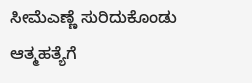ಸೀಮೆಎಣ್ಣೆ ಸುರಿದುಕೊಂಡು ಆತ್ಮಹತ್ಯೆಗೆ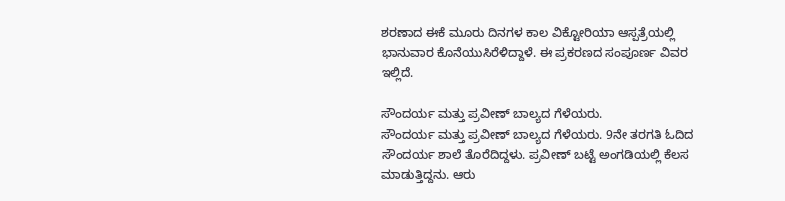ಶರಣಾದ ಈಕೆ ಮೂರು ದಿನಗಳ ಕಾಲ ವಿಕ್ಟೋರಿಯಾ ಆಸ್ಪತ್ರೆಯಲ್ಲಿ ಭಾನುವಾರ ಕೊನೆಯುಸಿರೆಳಿದ್ದಾಳೆ. ಈ ಪ್ರಕರಣದ ಸಂಪೂರ್ಣ ವಿವರ ಇಲ್ಲಿದೆ.

ಸೌಂದರ್ಯ ಮತ್ತು ಪ್ರವೀಣ್ ಬಾಲ್ಯದ ಗೆಳೆಯರು.
ಸೌಂದರ್ಯ ಮತ್ತು ಪ್ರವೀಣ್ ಬಾಲ್ಯದ ಗೆಳೆಯರು. 9ನೇ ತರಗತಿ ಓದಿದ ಸೌಂದರ್ಯ ಶಾಲೆ ತೊರೆದಿದ್ದಳು. ಪ್ರವೀಣ್ ಬಟ್ಟೆ ಅಂಗಡಿಯಲ್ಲಿ ಕೆಲಸ ಮಾಡುತ್ತಿದ್ದನು. ಆರು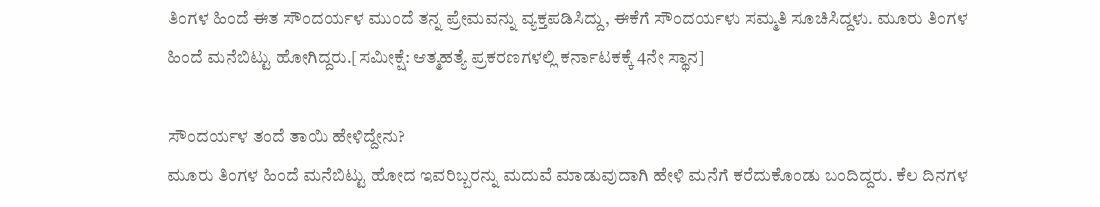ತಿಂಗಳ ಹಿಂದೆ ಈತ ಸೌಂದರ್ಯಳ ಮುಂದೆ ತನ್ನ ಪ್ರೇಮವನ್ನು ವ್ಯಕ್ತಪಡಿಸಿದ್ದು, ಈಕೆಗೆ ಸೌಂದರ್ಯಳು ಸಮ್ಮತಿ ಸೂಚಿಸಿದ್ದಳು. ಮೂರು ತಿಂಗಳ ಹಿಂದೆ ಮನೆಬಿಟ್ಟು ಹೋಗಿದ್ದರು.[ಸಮೀಕ್ಷೆ: ಆತ್ಮಹತ್ಯೆ ಪ್ರಕರಣಗಳಲ್ಲಿ ಕರ್ನಾಟಕಕ್ಕೆ 4ನೇ ಸ್ಥಾನ]

ಸೌಂದರ್ಯಳ ತಂದೆ ತಾಯಿ ಹೇಳಿದ್ದೇನು?
ಮೂರು ತಿಂಗಳ ಹಿಂದೆ ಮನೆಬಿಟ್ಟು ಹೋದ ಇವರಿಬ್ಬರನ್ನು ಮದುವೆ ಮಾಡುವುದಾಗಿ ಹೇಳಿ ಮನೆಗೆ ಕರೆದುಕೊಂಡು ಬಂದಿದ್ದರು. ಕೆಲ ದಿನಗಳ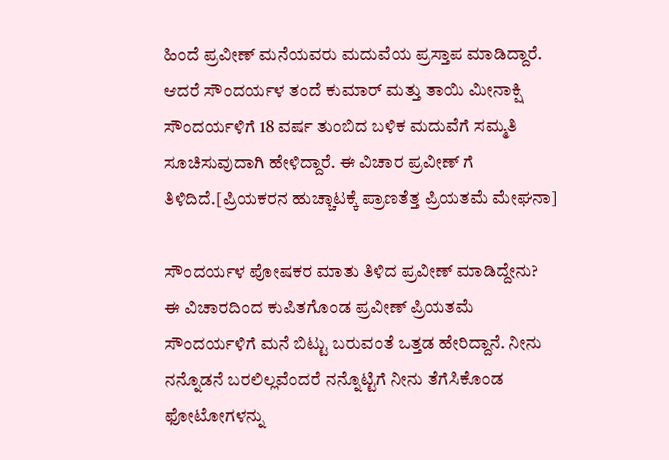ಹಿಂದೆ ಪ್ರವೀಣ್ ಮನೆಯವರು ಮದುವೆಯ ಪ್ರಸ್ತಾಪ ಮಾಡಿದ್ದಾರೆ. ಆದರೆ ಸೌಂದರ್ಯಳ ತಂದೆ ಕುಮಾರ್ ಮತ್ತು ತಾಯಿ ಮೀನಾಕ್ಷಿ ಸೌಂದರ್ಯಳಿಗೆ 18 ವರ್ಷ ತುಂಬಿದ ಬಳಿಕ ಮದುವೆಗೆ ಸಮ್ಮತಿ ಸೂಚಿಸುವುದಾಗಿ ಹೇಳಿದ್ದಾರೆ. ಈ ವಿಚಾರ ಪ್ರವೀಣ್ ಗೆ ತಿಳಿದಿದೆ.[ಪ್ರಿಯಕರನ ಹುಚ್ಚಾಟಕ್ಕೆ ಪ್ರಾಣತೆತ್ತ ಪ್ರಿಯತಮೆ ಮೇಘನಾ]

ಸೌಂದರ್ಯಳ ಪೋಷಕರ ಮಾತು ತಿಳಿದ ಪ್ರವೀಣ್ ಮಾಡಿದ್ದೇನು?
ಈ ವಿಚಾರದಿಂದ ಕುಪಿತಗೊಂಡ ಪ್ರವೀಣ್ ಪ್ರಿಯತಮೆ ಸೌಂದರ್ಯಳಿಗೆ ಮನೆ ಬಿಟ್ಟು ಬರುವಂತೆ ಒತ್ತಡ ಹೇರಿದ್ದಾನೆ. ನೀನು ನನ್ನೊಡನೆ ಬರಲಿಲ್ಲವೆಂದರೆ ನನ್ನೊಟ್ಟಿಗೆ ನೀನು ತೆಗೆಸಿಕೊಂಡ ಫೋಟೋಗಳನ್ನು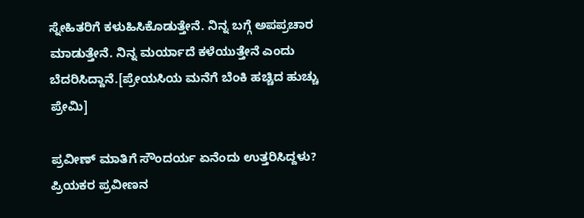ಸ್ನೇಹಿತರಿಗೆ ಕಳುಹಿಸಿಕೊಡುತ್ತೇನೆ. ನಿನ್ನ ಬಗ್ಗೆ ಅಪಪ್ರಚಾರ ಮಾಡುತ್ತೇನೆ. ನಿನ್ನ ಮರ್ಯಾದೆ ಕಳೆಯುತ್ತೇನೆ ಎಂದು ಬೆದರಿಸಿದ್ದಾನೆ.[ಪ್ರೇಯಸಿಯ ಮನೆಗೆ ಬೆಂಕಿ ಹಚ್ಚಿದ ಹುಚ್ಚು ಪ್ರೇಮಿ]

ಪ್ರವೀಣ್ ಮಾತಿಗೆ ಸೌಂದರ್ಯ ಏನೆಂದು ಉತ್ತರಿಸಿದ್ದಳು?
ಪ್ರಿಯಕರ ಪ್ರವೀಣನ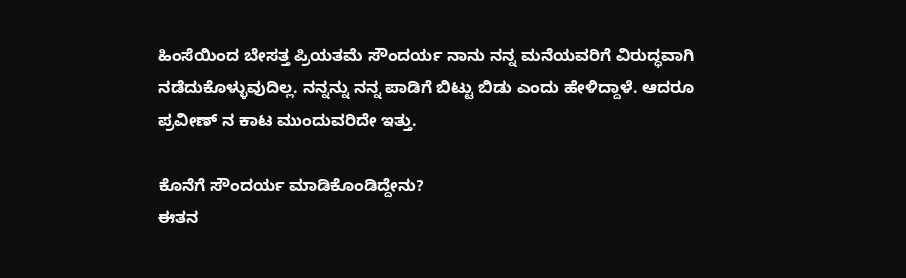ಹಿಂಸೆಯಿಂದ ಬೇಸತ್ತ ಪ್ರಿಯತಮೆ ಸೌಂದರ್ಯ ನಾನು ನನ್ನ ಮನೆಯವರಿಗೆ ವಿರುದ್ಧವಾಗಿ ನಡೆದುಕೊಳ್ಳುವುದಿಲ್ಲ. ನನ್ನನ್ನು ನನ್ನ ಪಾಡಿಗೆ ಬಿಟ್ಟು ಬಿಡು ಎಂದು ಹೇಳಿದ್ದಾಳೆ. ಆದರೂ ಪ್ರವೀಣ್ ನ ಕಾಟ ಮುಂದುವರಿದೇ ಇತ್ತು.

ಕೊನೆಗೆ ಸೌಂದರ್ಯ ಮಾಡಿಕೊಂಡಿದ್ದೇನು?
ಈತನ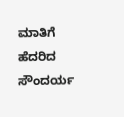ಮಾತಿಗೆ ಹೆದರಿದ ಸೌಂದರ್ಯ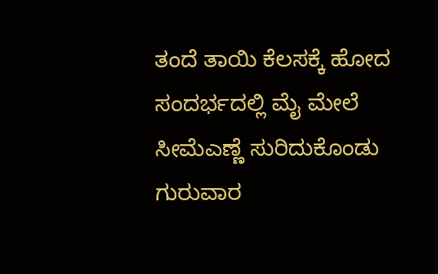ತಂದೆ ತಾಯಿ ಕೆಲಸಕ್ಕೆ ಹೋದ ಸಂದರ್ಭದಲ್ಲಿ ಮೈ ಮೇಲೆ ಸೀಮೆಎಣ್ಣೆ ಸುರಿದುಕೊಂಡು ಗುರುವಾರ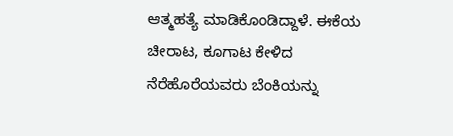ಆತ್ಮಹತ್ಯೆ ಮಾಡಿಕೊಂಡಿದ್ದಾಳೆ. ಈಕೆಯ ಚೀರಾಟ, ಕೂಗಾಟ ಕೇಳಿದ ನೆರೆಹೊರೆಯವರು ಬೆಂಕಿಯನ್ನು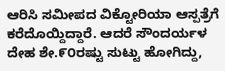ಆರಿಸಿ ಸಮೀಪದ ವಿಕ್ಟೋರಿಯಾ ಆಸ್ಪತ್ರೆಗೆ ಕರೆದೊಯ್ದಿದ್ದಾರೆ. ಆದರೆ ಸೌಂದರ್ಯಳ ದೇಹ ಶೇ.೯೦ರಷ್ಟು ಸುಟ್ಟು ಹೋಗಿದ್ದು,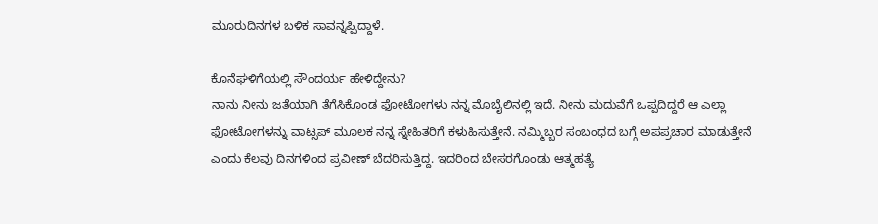ಮೂರುದಿನಗಳ ಬಳಿಕ ಸಾವನ್ನಪ್ಪಿದ್ದಾಳೆ.

ಕೊನೆಘಳಿಗೆಯಲ್ಲಿ ಸೌಂದರ್ಯ ಹೇಳಿದ್ದೇನು?
ನಾನು ನೀನು ಜತೆಯಾಗಿ ತೆಗೆಸಿಕೊಂಡ ಫೋಟೋಗಳು ನನ್ನ ಮೊಬೈಲಿನಲ್ಲಿ ಇದೆ. ನೀನು ಮದುವೆಗೆ ಒಪ್ಪದಿದ್ದರೆ ಆ ಎಲ್ಲಾ ಫೋಟೋಗಳನ್ನು ವಾಟ್ಸಪ್ ಮೂಲಕ ನನ್ನ ಸ್ನೇಹಿತರಿಗೆ ಕಳುಹಿಸುತ್ತೇನೆ. ನಮ್ಮಿಬ್ಬರ ಸಂಬಂಧದ ಬಗ್ಗೆ ಅಪಪ್ರಚಾರ ಮಾಡುತ್ತೇನೆ ಎಂದು ಕೆಲವು ದಿನಗಳಿಂದ ಪ್ರವೀಣ್ ಬೆದರಿಸುತ್ತಿದ್ದ. ಇದರಿಂದ ಬೇಸರಗೊಂಡು ಆತ್ಮಹತ್ಯೆ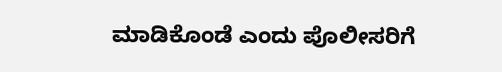ಮಾಡಿಕೊಂಡೆ ಎಂದು ಪೊಲೀಸರಿಗೆ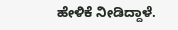ಹೇಳಿಕೆ ನೀಡಿದ್ದಾಳೆ.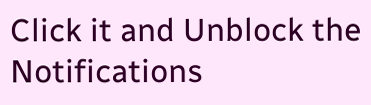Click it and Unblock the Notifications